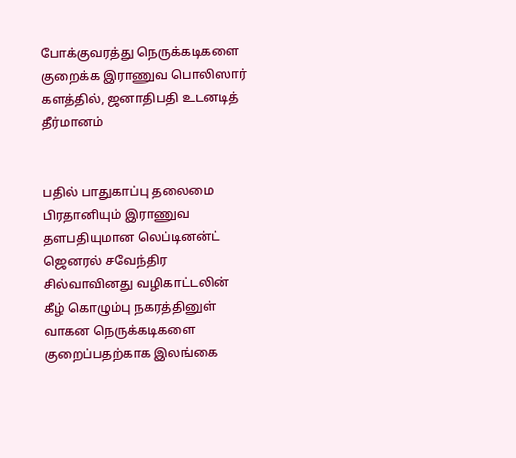போக்குவரத்து நெருக்கடிகளை குறைக்க இராணுவ பொலிஸார் களத்தில், ஜனாதிபதி உடனடித் தீர்மானம்


பதில் பாதுகாப்பு தலைமை பிரதானியும் இராணுவ தளபதியுமான லெப்டினன்ட் ஜெனரல் சவேந்திர சில்வாவினது வழிகாட்டலின் கீழ் கொழும்பு நகரத்தினுள் வாகன நெருக்கடிகளை குறைப்பதற்காக இலங்கை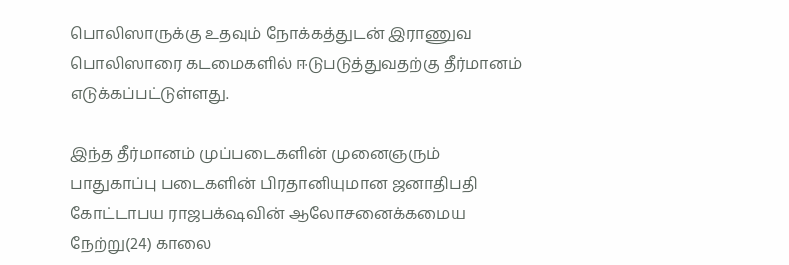பொலிஸாருக்கு உதவும் நோக்கத்துடன் இராணுவ பொலிஸாரை கடமைகளில் ஈடுபடுத்துவதற்கு தீர்மானம் எடுக்கப்பட்டுள்ளது.

இந்த தீர்மானம் முப்படைகளின் முனைஞரும் பாதுகாப்பு படைகளின் பிரதானியுமான ஜனாதிபதி கோட்டாபய ராஜபக்‌ஷவின் ஆலோசனைக்கமைய நேற்று(24) காலை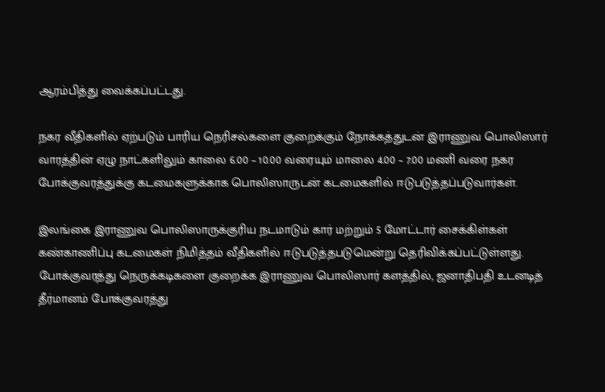ஆரம்பித்து வைக்கப்பட்டது.

நகர வீதிகளில் ஏற்படும் பாரிய நெரிசல்களை குறைக்கும் நோக்கத்துடன் இராணுவ பொலிஸார் வாரத்தின் ஏழு நாட்களிலும் காலை 6.00 – 10.00 வரையும் மாலை 4.00 – 7.00 மணி வரை நகர போக்குவரத்துக்கு கடமைகளுக்காக பொலிஸாருடன் கடமைகளில் ஈடுபடுத்தப்படுவார்கள்.

இலங்கை இராணுவ பொலிஸாருக்குரிய நடமாடும் கார் மற்றும் 5 மோட்டார் சைக்கிள்கள் கண்காணிப்பு கடமைகள் நிமித்தம் வீதிகளில் ஈடுபடுத்தபடுமென்று தெரிவிக்கப்பட்டுள்ளது.
போக்குவரத்து நெருக்கடிகளை குறைக்க இராணுவ பொலிஸார் களத்தில், ஜனாதிபதி உடனடித் தீர்மானம் போக்குவரத்து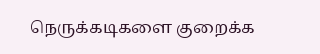நெருக்கடிகளை குறைக்க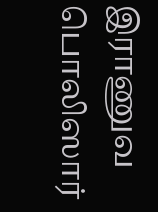இராணுவ பொலிஸார்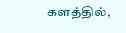களத்தில்,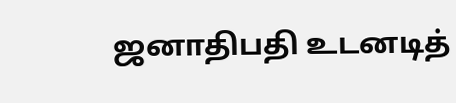ஜனாதிபதி உடனடித்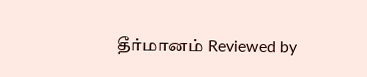தீர்மானம் Reviewed by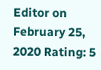Editor on February 25, 2020 Rating: 5